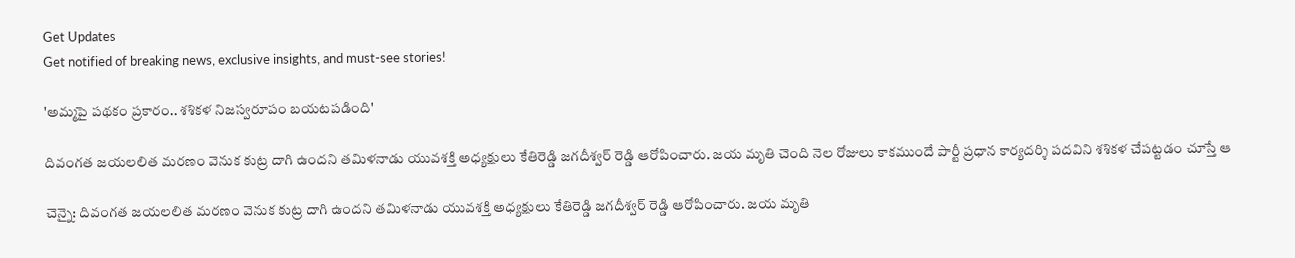Get Updates
Get notified of breaking news, exclusive insights, and must-see stories!

'అమ్మపై పథకం ప్రకారం.. శశికళ నిజస్వరూపం బయటపడింది'

దివంగత జయలలిత మరణం వెనుక కుట్ర దాగి ఉందని తమిళనాడు యువశక్తి అధ్యక్షులు కేతిరెడ్డి జగదీశ్వర్ రెడ్డి ఆరోపించారు. జయ మృతి చెంది నెల రోజులు కాకముందే పార్టీ ప్రధాన కార్యదర్శి పదవిని శశికళ చేపట్టడం చూస్తే ఆ

చెన్నై: దివంగత జయలలిత మరణం వెనుక కుట్ర దాగి ఉందని తమిళనాడు యువశక్తి అధ్యక్షులు కేతిరెడ్డి జగదీశ్వర్ రెడ్డి ఆరోపించారు. జయ మృతి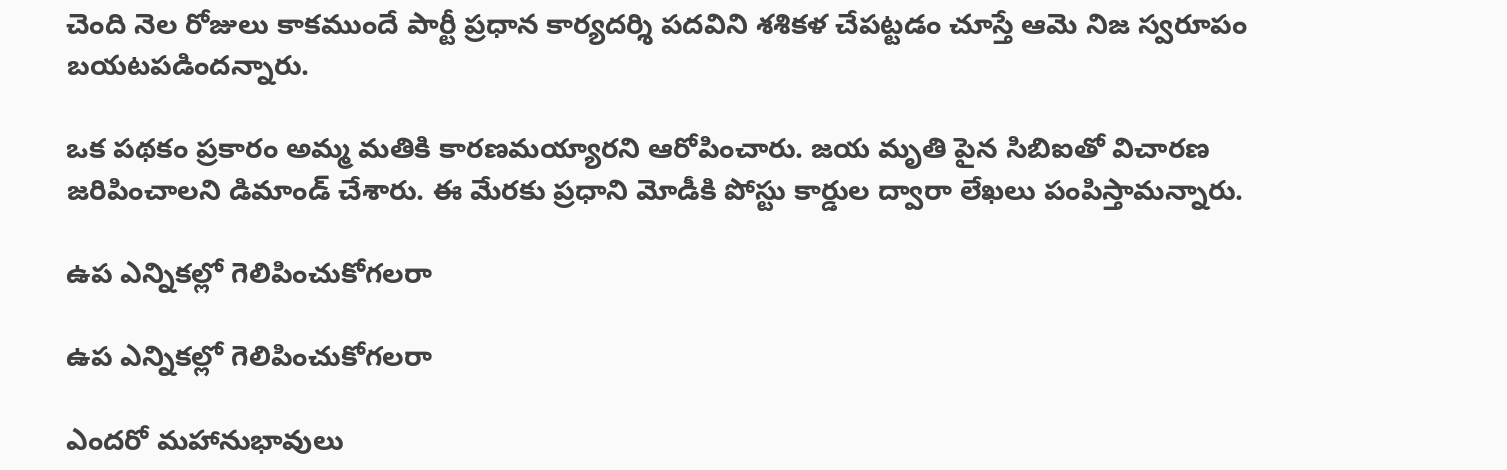చెంది నెల రోజులు కాకముందే పార్టీ ప్రధాన కార్యదర్శి పదవిని శశికళ చేపట్టడం చూస్తే ఆమె నిజ స్వరూపం బయటపడిందన్నారు.

ఒక పథకం ప్రకారం అమ్మ మతికి కారణమయ్యారని ఆరోపించారు. జయ మృతి పైన సిబిఐతో విచారణ జరిపించాలని డిమాండ్ చేశారు. ఈ మేరకు ప్రధాని మోడీకి పోస్టు కార్డుల ద్వారా లేఖలు పంపిస్తామన్నారు.

ఉప ఎన్నికల్లో గెలిపించుకోగలరా

ఉప ఎన్నికల్లో గెలిపించుకోగలరా

ఎందరో మహానుభావులు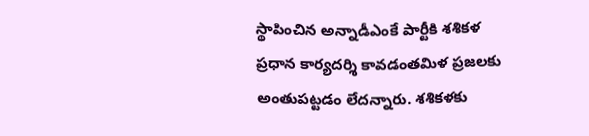స్థాపించిన అన్నాడీఎంకే పార్టీకి శశికళ ప్రధాన కార్యదర్శి కావడంతమిళ ప్రజలకు అంతుపట్టడం లేదన్నారు. శశికళకు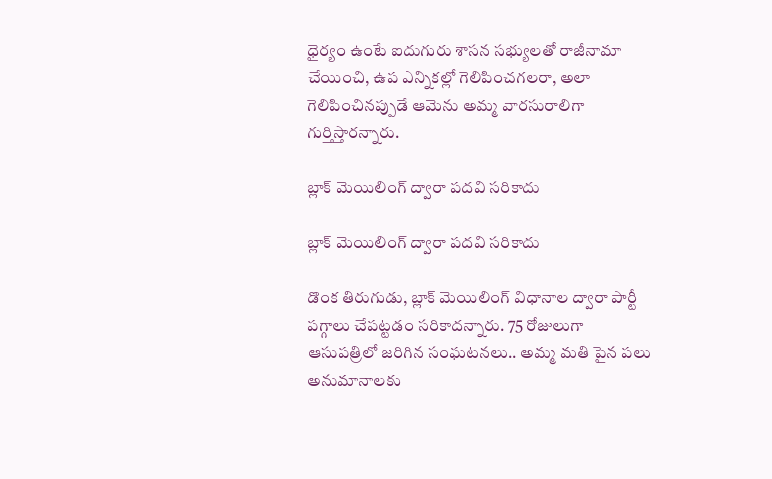ధైర్యం ఉంటే ఐదుగురు శాసన సభ్యులతో రాజీనామా చేయించి, ఉప ఎన్నికల్లో గెలిపించగలరా, అలా గెలిపించినప్పుడే ఆమెను అమ్మ వారసురాలిగా గుర్తిస్తారన్నారు.

బ్లాక్ మెయిలింగ్ ద్వారా పదవి సరికాదు

బ్లాక్ మెయిలింగ్ ద్వారా పదవి సరికాదు

డొంక తిరుగుడు, బ్లాక్ మెయిలింగ్ విధానాల ద్వారా పార్టీ పగ్గాలు చేపట్టడం సరికాదన్నారు. 75 రోజులుగా ఆసుపత్రిలో జరిగిన సంఘటనలు.. అమ్మ మతి పైన పలు అనుమానాలకు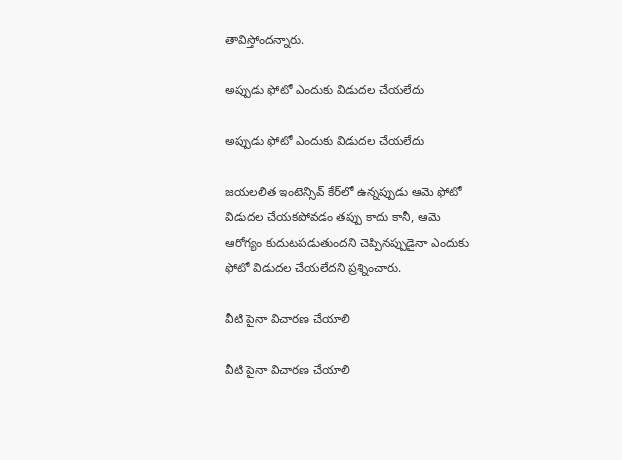తావిస్తోందన్నారు.

అప్పుడు ఫోటో ఎందుకు విడుదల చేయలేదు

అప్పుడు ఫోటో ఎందుకు విడుదల చేయలేదు

జయలలిత ఇంటెన్సివ్ కేర్‌లో ఉన్నప్పుడు ఆమె ఫోటో విడుదల చేయకపోవడం తప్పు కాదు కానీ, ఆమె ఆరోగ్యం కుదుటపడుతుందని చెప్పినప్పుడైనా ఎందుకు ఫోటో విడుదల చేయలేదని ప్రశ్నించారు.

వీటి పైనా విచారణ చేయాలి

వీటి పైనా విచారణ చేయాలి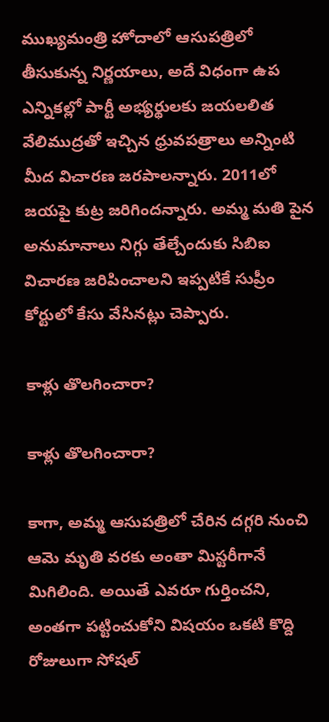ముఖ్యమంత్రి హోదాలో ఆసుపత్రిలో తీసుకున్న నిర్ణయాలు, అదే విధంగా ఉప ఎన్నికల్లో పార్టీ అభ్యర్థులకు జయలలిత వేలిముద్రతో ఇచ్చిన ధ్రువపత్రాలు అన్నింటి మీద విచారణ జరపాలన్నారు. 2011లో జయపై కుట్ర జరిగిందన్నారు. అమ్మ మతి పైన అనుమానాలు నిగ్గు తేల్చేందుకు సిబిఐ విచారణ జరిపించాలని ఇప్పటికే సుప్రీం కోర్టులో కేసు వేసినట్లు చెప్పారు.

కాళ్లు తొలగించారా?

కాళ్లు తొలగించారా?

కాగా, అమ్మ ఆసుపత్రిలో చేరిన దగ్గరి నుంచి ఆమె మృతి వరకు అంతా మిస్టరీగానే మిగిలింది. అయితే ఎవరూ గుర్తించని, అంతగా పట్టించుకోని విషయం ఒకటి కొద్ది రోజులుగా సోషల్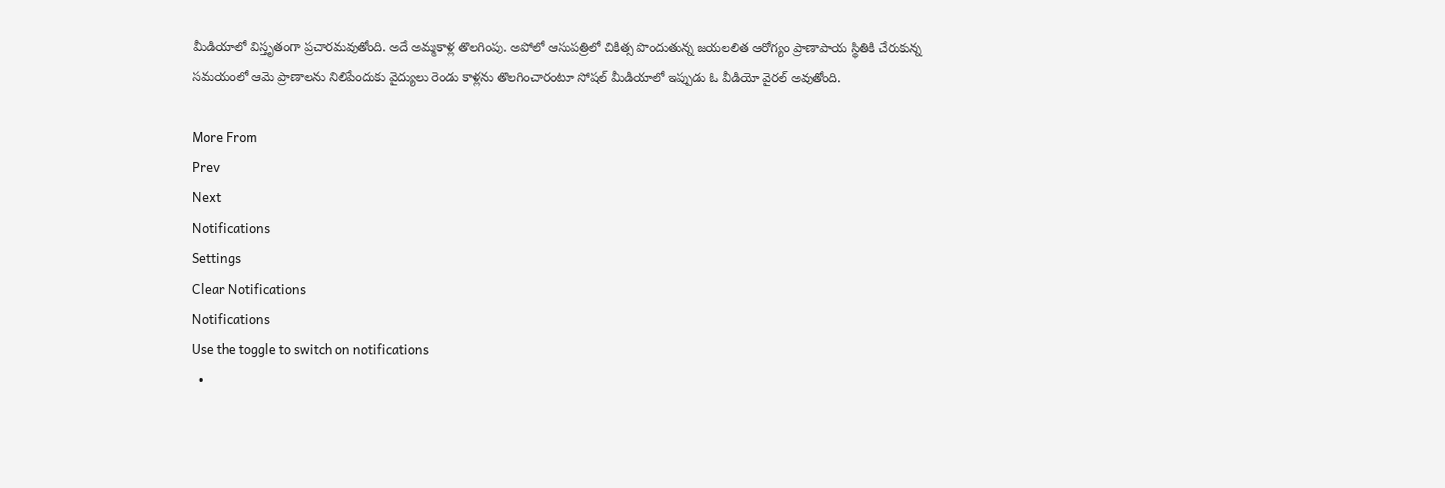మీడియాలో విస్తృతంగా ప్రచారమవుతోంది. అదే అమ్మకాళ్ల తొలగింపు. అపోలో ఆసుపత్రిలో చికిత్స పొందుతున్న జయలలిత ఆరోగ్యం ప్రాణాపాయ స్థితికి చేరుకున్న సమయంలో ఆమె ప్రాణాలను నిలిపేందుకు వైద్యులు రెండు కాళ్లను తొలగించారంటూ సోషల్ మీడియాలో ఇప్పుడు ఓ వీడియో వైరల్ అవుతోంది.

More From
Prev
Next
Notifications
Settings
Clear Notifications
Notifications
Use the toggle to switch on notifications
  •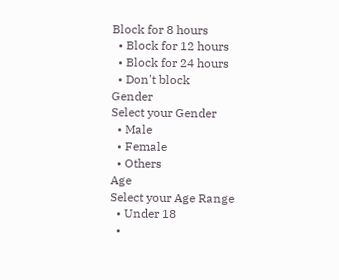Block for 8 hours
  • Block for 12 hours
  • Block for 24 hours
  • Don't block
Gender
Select your Gender
  • Male
  • Female
  • Others
Age
Select your Age Range
  • Under 18
  •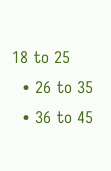18 to 25
  • 26 to 35
  • 36 to 45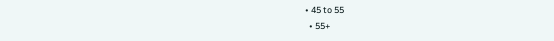• 45 to 55
  • 55+